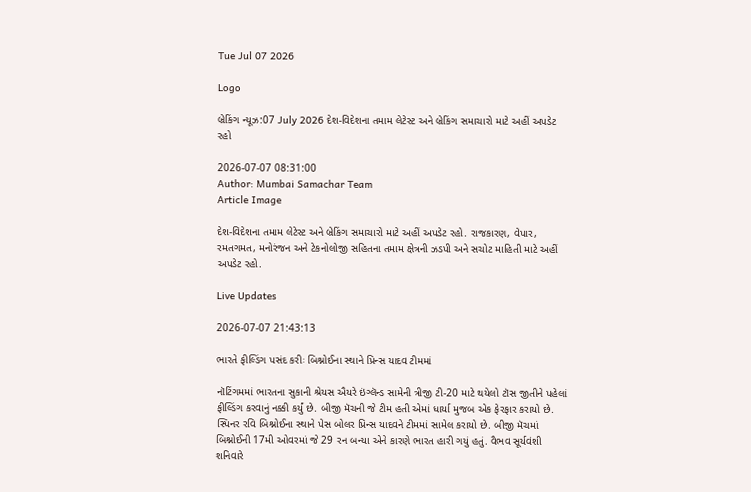Tue Jul 07 2026

Logo

બ્રેકિંગ ન્યૂઝ:07 July 2026 દેશ-વિદેશના તમામ લેટેસ્ટ અને બ્રેકિંગ સમાચારો માટે અહીં અપડેટ રહો

2026-07-07 08:31:00
Author: Mumbai Samachar Team
Article Image

દેશ-વિદેશના તમામ લેટેસ્ટ અને બ્રેકિંગ સમાચારો માટે અહીં અપડેટ રહો. રાજકારણ, વેપાર, રમતગમત, મનોરંજન અને ટેકનોલોજી સહિતના તમામ ક્ષેત્રની ઝડપી અને સચોટ માહિતી માટે અહીં અપડેટ રહો.

Live Updates

2026-07-07 21:43:13

ભારતે ફીલ્ડિંગ પસંદ કરીઃ બિશ્નોઈના સ્થાને પ્રિન્સ યાદવ ટીમમાં

નૉટિંગમમાં ભારતના સુકાની શ્રેયસ ઐયરે ઇંગ્લૅન્ડ સામેની ત્રીજી ટી-20 માટે થયેલો ટૉસ જીતીને પહેલાં ફીલ્ડિંગ કરવાનું નક્કી કર્યું છે. બીજી મૅચની જે ટીમ હતી એમાં ધાર્યા મુજબ એક ફેરફાર કરાયો છે. સ્પિનર રવિ બિશ્નોઈના સ્થાને પેસ બોલર પ્રિન્સ યાદવને ટીમમાં સામેલ કરાયો છે. બીજી મૅચમાં બિશ્નોઈની 17મી ઓવરમાં જે 29 રન બન્યા એને કારણે ભારત હારી ગયું હતું. વૈભવ સૂર્યવંશી શનિવારે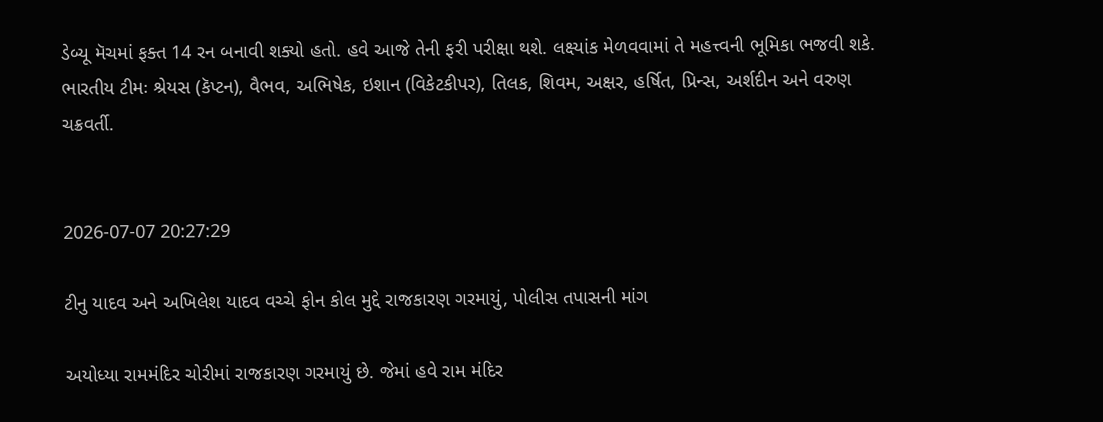ડેબ્યૂ મૅચમાં ફક્ત 14 રન બનાવી શક્યો હતો. હવે આજે તેની ફરી પરીક્ષા થશે. લક્ષ્યાંક મેળવવામાં તે મહત્ત્વની ભૂમિકા ભજવી શકે. ભારતીય ટીમઃ શ્રેયસ (કૅપ્ટન), વૈભવ, અભિષેક, ઇશાન (વિકેટકીપર), તિલક, શિવમ, અક્ષર, હર્ષિત, પ્રિન્સ, અર્શદીન અને વરુણ ચક્રવર્તી.


2026-07-07 20:27:29

ટીનુ યાદવ અને અખિલેશ યાદવ વચ્ચે ફોન કોલ મુદ્દે રાજકારણ ગરમાયું, પોલીસ તપાસની માંગ

અયોધ્યા રામમંદિર ચોરીમાં રાજકારણ ગરમાયું છે. જેમાં હવે રામ મંદિર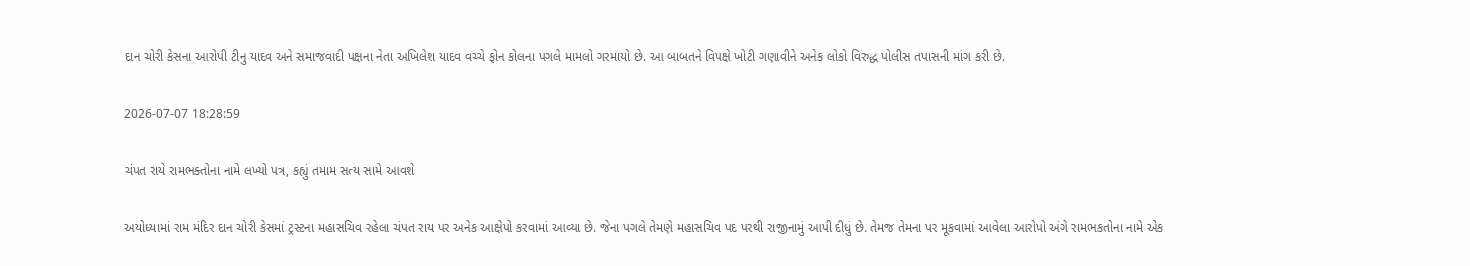દાન ચોરી કેસના આરોપી ટીનુ યાદવ અને સમાજવાદી પક્ષના નેતા અખિલેશ યાદવ વચ્ચે ફોન કોલના પગલે મામલો ગરમાયો છે. આ બાબતને વિપક્ષે ખોટી ગણાવીને અનેક લોકો વિરુદ્ધ પોલીસ તપાસની માંગ કરી છે.

2026-07-07 18:28:59

ચંપત રાયે રામભક્તોના નામે લખ્યો પત્ર, કહ્યું તમામ સત્ય સામે આવશે

અયોધ્યામાં રામ મંદિર દાન ચોરી કેસમાં ટ્રસ્ટના મહાસચિવ રહેલા ચંપત રાય પર અનેક આક્ષેપો કરવામાં આવ્યા છે. જેના પગલે તેમણે મહાસચિવ પદ પરથી રાજીનામું આપી દીધું છે. તેમજ તેમના પર મૂકવામાં આવેલા આરોપો અંગે રામભકતોના નામે એક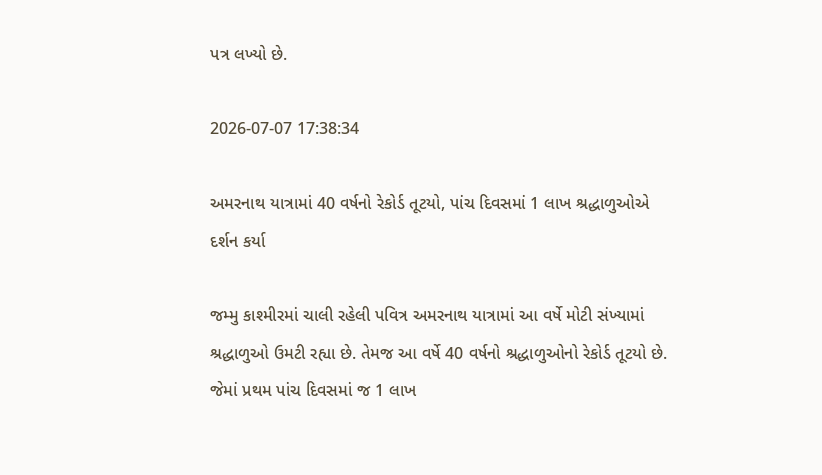પત્ર લખ્યો છે.

2026-07-07 17:38:34

અમરનાથ યાત્રામાં 40 વર્ષનો રેકોર્ડ તૂટયો, પાંચ દિવસમાં 1 લાખ શ્રદ્ધાળુઓએ દર્શન કર્યા

જમ્મુ કાશ્મીરમાં ચાલી રહેલી પવિત્ર અમરનાથ યાત્રામાં આ વર્ષે મોટી સંખ્યામાં શ્રદ્ધાળુઓ ઉમટી રહ્યા છે. તેમજ આ વર્ષે 40 વર્ષનો શ્રદ્ધાળુઓનો રેકોર્ડ તૂટયો છે. જેમાં પ્રથમ પાંચ દિવસમાં જ 1 લાખ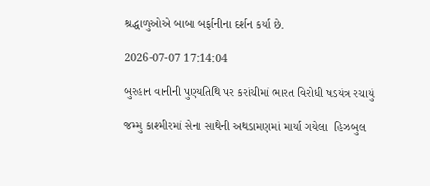શ્રદ્ધાળુઓએ બાબા બર્ફાનીના દર્શન કર્યા છે.

2026-07-07 17:14:04

બુરહાન વાનીની પુણ્યતિથિ પર કરાંચીમાં ભારત વિરોધી ષડયંત્ર રચાયું

જમ્મુ કાશ્મીરમાં સેના સાથેની અથડામણમાં માર્યા ગયેલા  હિઝબુલ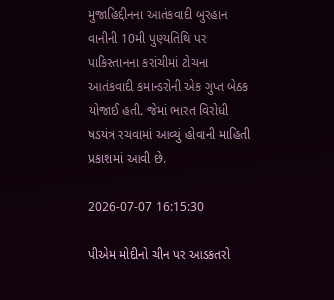મુજાહિદ્દીનના આતંકવાદી બુરહાન વાનીની 10મી પુણ્યતિથિ પર પાકિસ્તાનના કરાંચીમાં ટોચના આતંકવાદી કમાન્ડરોની એક ગુપ્ત બેઠક યોજાઈ હતી. જેમાં ભારત વિરોધી ષડયંત્ર રચવામાં આવ્યું હોવાની માહિતી પ્રકાશમાં આવી છે.

2026-07-07 16:15:30

પીએમ મોદીનો ચીન પર આડકતરો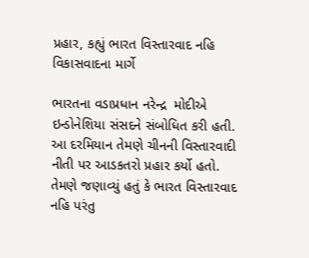પ્રહાર, કહ્યું ભારત વિસ્તારવાદ નહિ વિકાસવાદના માર્ગે

ભારતના વડાપ્રધાન નરેન્દ્ર  મોદીએ  ઇન્ડોનેશિયા સંસદને સંબોધિત કરી હતી. આ દરમિયાન તેમણે ચીનની વિસ્તારવાદી નીતી પર આડકતરો પ્રહાર કર્યો હતો. તેમણે જણાવ્યું હતું કે ભારત વિસ્તારવાદ નહિ પરંતુ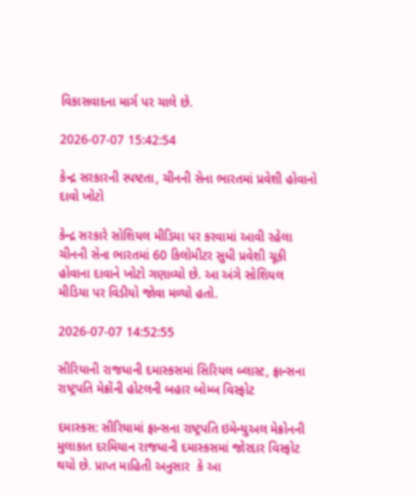વિકાસવાદના માર્ગ પર ચાલે છે.

2026-07-07 15:42:54

કેન્દ્ર સરકારની સ્પષ્ટતા, ચીનની સેના ભારતમાં પ્રવેશી હોવાનો દાવો ખોટો

કેન્દ્ર સરકારે સોશિયલ મીડિયા પર કરવામાં આવી રહેલા ચીનની સેના ભારતમાં 60 કિલોમીટર સુધી પ્રવેશી ચૂકી હોવાના દાવાને ખોટો ગણાવ્યો છે. આ અંગે સોશિયલ મીડિયા પર વિડીયો જોવા મળ્યો હતો.

2026-07-07 14:52:55

સીરિયાની રાજધાની દમાસ્કસમાં સિરિયલ બ્લાસ્ટ, ફ્રાન્સના રાષ્ટ્રપતિ મેક્રોંની હોટલની બહાર બોમ્બ વિસ્ફોટ

દમાસ્કસ: સીરિયામાં ફ્રાન્સના રાષ્ટ્રપતિ ઇમેન્યુઅલ મેક્રોનની મુલાકાત દરમિયાન રાજધાની દમાસ્કસમાં જોરદાર વિસ્ફોટ થયો છે. પ્રાપ્ત માહિતી અનુસાર  કે આ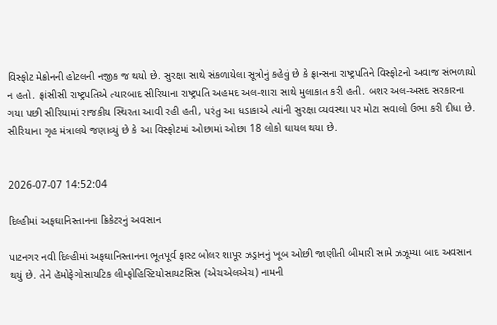વિસ્ફોટ મેક્રોનની હોટલની નજીક જ થયો છે. સુરક્ષા સાથે સંકળાયેલા સૂત્રોનું કહેવું છે કે ફ્રાન્સના રાષ્ટ્રપતિને વિસ્ફોટનો અવાજ સંભળાયો ન હતો. ફ્રાંસીસી રાષ્ટ્રપતિએ ત્યારબાદ સીરિયાના રાષ્ટ્રપતિ અહમદ અલ-શારા સાથે મુલાકાત કરી હતી. બશર અલ-અસદ સરકારના ગયા પછી સીરિયામાં રાજકીય સ્થિરતા આવી રહી હતી, પરંતુ આ ધડાકાએ ત્યાંની સુરક્ષા વ્યવસ્થા પર મોટા સવાલો ઉભા કરી દીધા છે. સીરિયાના ગૃહ મંત્રાલયે જણાવ્યું છે કે આ વિસ્ફોટમાં ઓછામાં ઓછા 18 લોકો ઘાયલ થયા છે.


2026-07-07 14:52:04

દિલ્હીમાં અફઘાનિસ્તાનના ક્રિકેટરનું અવસાન

પાટનગર નવી દિલ્હીમાં અફઘાનિસ્તાનના ભૂતપૂર્વ ફાસ્ટ બોલર શાપૂર ઝડ્રાનનું ખૂબ ઓછી જાણીતી બીમારી સામે ઝઝૂમ્યા બાદ અવસાન થયું છે. તેને હૅમોફેગોસાયટિક લીમ્ફોહિસ્ટિયોસાયટસિસ (એચએલએચ) નામની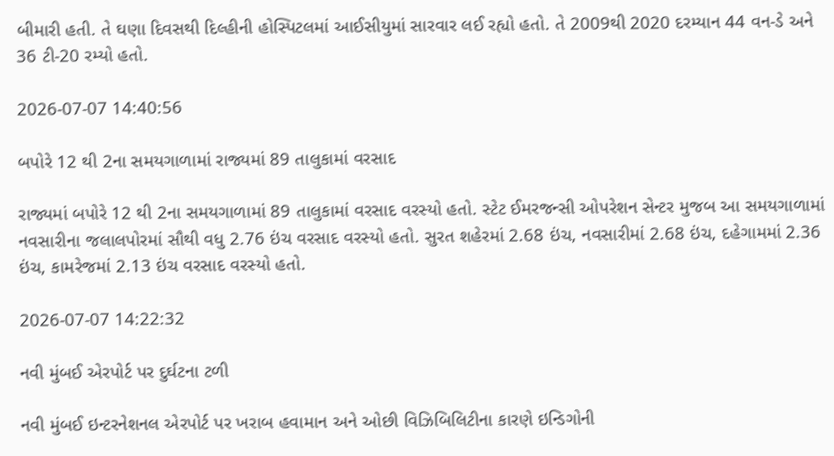બીમારી હતી. તે ઘણા દિવસથી દિલ્હીની હોસ્પિટલમાં આઈસીયુમાં સારવાર લઈ રહ્યો હતો. તે 2009થી 2020 દરમ્યાન 44 વન-ડે અને 36 ટી-20 રમ્યો હતો.

2026-07-07 14:40:56

બપોરે 12 થી 2ના સમયગાળામાં રાજ્યમાં 89 તાલુકામાં વરસાદ

રાજ્યમાં બપોરે 12 થી 2ના સમયગાળામાં 89 તાલુકામાં વરસાદ વરસ્યો હતો. સ્ટેટ ઈમરજન્સી ઓપરેશન સેન્ટર મુજબ આ સમયગાળામાં નવસારીના જલાલપોરમાં સૌથી વધુ 2.76 ઇંચ વરસાદ વરસ્યો હતો. સુરત શહેરમાં 2.68 ઇંચ, નવસારીમાં 2.68 ઇંચ, દહેગામમાં 2.36 ઇંચ, કામરેજમાં 2.13 ઇંચ વરસાદ વરસ્યો હતો.

2026-07-07 14:22:32

નવી મુંબઈ એરપોર્ટ પર દુર્ઘટના ટળી

નવી મુંબઈ ઇન્ટરનેશનલ એરપોર્ટ પર ખરાબ હવામાન અને ઓછી વિઝિબિલિટીના કારણે ઇન્ડિગોની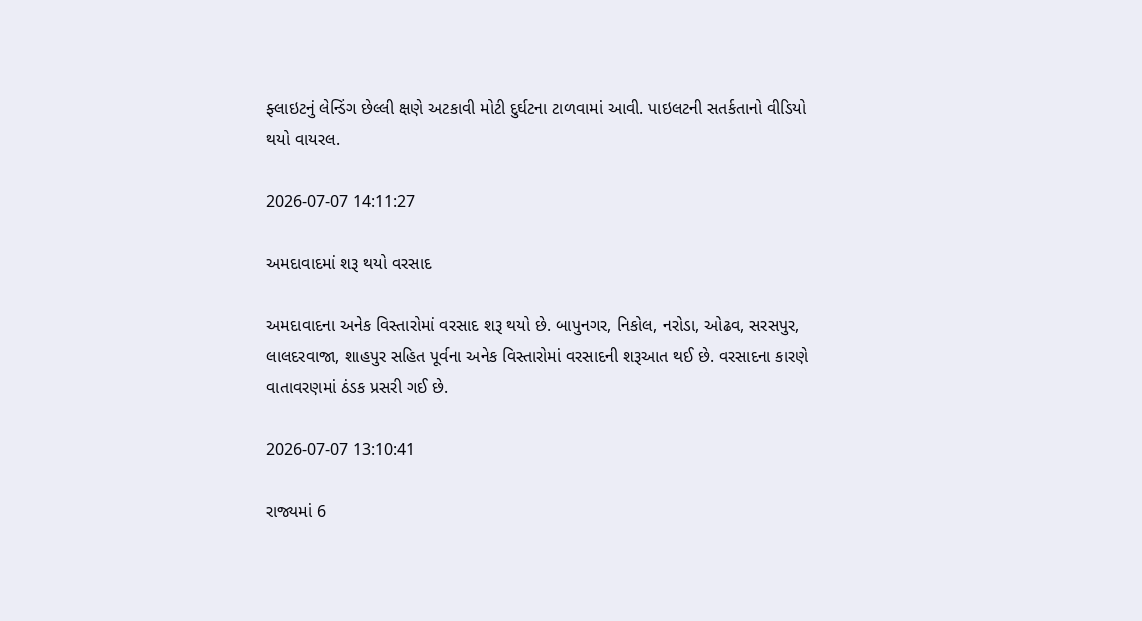ફ્લાઇટનું લેન્ડિંગ છેલ્લી ક્ષણે અટકાવી મોટી દુર્ઘટના ટાળવામાં આવી. પાઇલટની સતર્કતાનો વીડિયો થયો વાયરલ.

2026-07-07 14:11:27

અમદાવાદમાં શરૂ થયો વરસાદ

અમદાવાદના અનેક વિસ્તારોમાં વરસાદ શરૂ થયો છે. બાપુનગર, નિકોલ, નરોડા, ઓઢવ, સરસપુર, લાલદરવાજા, શાહપુર સહિત પૂર્વના અનેક વિસ્તારોમાં વરસાદની શરૂઆત થઈ છે. વરસાદના કારણે વાતાવરણમાં ઠંડક પ્રસરી ગઈ છે.

2026-07-07 13:10:41

રાજ્યમાં 6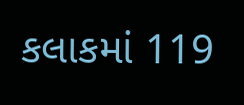કલાકમાં 119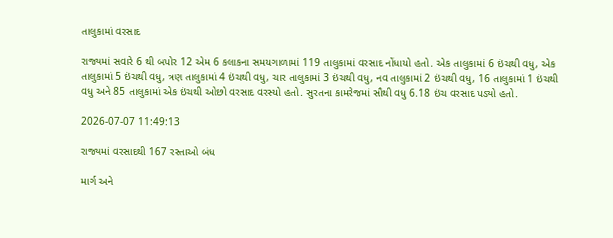તાલુકામાં વરસાદ

રાજ્યમાં સવારે 6 થી બપોર 12 એમ 6 કલાકના સમયગાળામાં 119 તાલુકામાં વરસાદ નોંધાયો હતો. એક તાલુકામાં 6 ઇંચથી વધુ, એક તાલુકામાં 5 ઇંચથી વધુ, ત્રણ તાલુકામાં 4 ઇંચથી વધુ, ચાર તાલુકામાં 3 ઇંચથી વધુ, નવ તાલુકામાં 2 ઇંચથી વધુ, 16 તાલુકામાં 1 ઇંચથી વધુ અને 85 તાલુકામાં એક ઇંચથી ઓછો વરસાદ વરસ્યો હતો. સુરતના કામરેજમાં સૌથી વધુ 6.18 ઇંચ વરસાદ પડ્યો હતો.

2026-07-07 11:49:13

રાજ્યમાં વરસાદથી 167 રસ્તાઓ બંધ

માર્ગ અને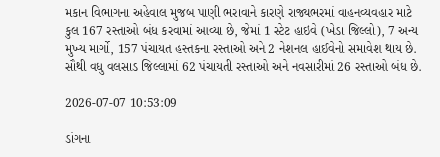મકાન વિભાગના અહેવાલ મુજબ પાણી ભરાવાને કારણે રાજ્યભરમાં વાહનવ્યવહાર માટે કુલ 167 રસ્તાઓ બંધ કરવામાં આવ્યા છે, જેમાં 1 સ્ટેટ હાઇવે (ખેડા જિલ્લો), 7 અન્ય મુખ્ય માર્ગો, 157 પંચાયત હસ્તકના રસ્તાઓ અને 2 નેશનલ હાઈવેનો સમાવેશ થાય છે. સૌથી વધુ વલસાડ જિલ્લામાં 62 પંચાયતી રસ્તાઓ અને નવસારીમાં 26 રસ્તાઓ બંધ છે.

2026-07-07 10:53:09

ડાંગના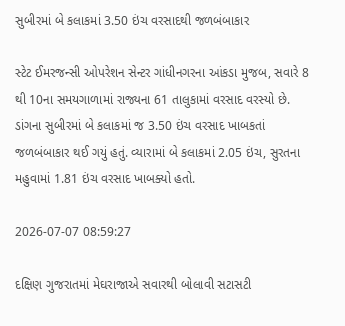સુબીરમાં બે કલાકમાં 3.50 ઇંચ વરસાદથી જળબંબાકાર

સ્ટેટ ઈમરજન્સી ઓપરેશન સેન્ટર ગાંધીનગરના આંકડા મુજબ, સવારે 8 થી 10ના સમયગાળામાં રાજ્યના 61 તાલુકામાં વરસાદ વરસ્યો છે. ડાંગના સુબીરમાં બે કલાકમાં જ 3.50 ઇંચ વરસાદ ખાબકતાં જળબંબાકાર થઈ ગયું હતું. વ્યારામાં બે કલાકમાં 2.05 ઇંચ, સુરતના મહુવામાં 1.81 ઇંચ વરસાદ ખાબક્યો હતો.

2026-07-07 08:59:27

દક્ષિણ ગુજરાતમાં મેઘરાજાએ સવારથી બોલાવી સટાસટી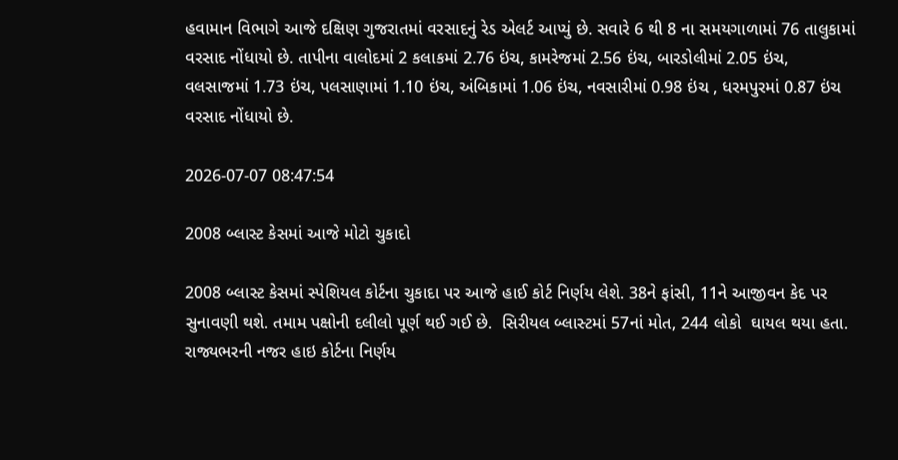હવામાન વિભાગે આજે દક્ષિણ ગુજરાતમાં વરસાદનું રેડ એલર્ટ આપ્યું છે. સવારે 6 થી 8 ના સમયગાળામાં 76 તાલુકામાં વરસાદ નોંધાયો છે. તાપીના વાલોદમાં 2 કલાકમાં 2.76 ઇંચ, કામરેજમાં 2.56 ઇંચ, બારડોલીમાં 2.05 ઇંચ, વલસાજમાં 1.73 ઇંચ, પલસાણામાં 1.10 ઇંચ, અંબિકામાં 1.06 ઇંચ, નવસારીમાં 0.98 ઇંચ , ધરમપુરમાં 0.87 ઇંચ વરસાદ નોંધાયો છે.

2026-07-07 08:47:54

2008 બ્લાસ્ટ કેસમાં આજે મોટો ચુકાદો

2008 બ્લાસ્ટ કેસમાં સ્પેશિયલ કોર્ટના ચુકાદા પર આજે હાઈ કોર્ટ નિર્ણય લેશે. 38ને ફાંસી, 11ને આજીવન કેદ પર સુનાવણી થશે. તમામ પક્ષોની દલીલો પૂર્ણ થઈ ગઈ છે.  સિરીયલ બ્લાસ્ટમાં 57નાં મોત, 244 લોકો  ઘાયલ થયા હતા. રાજ્યભરની નજર હાઇ કોર્ટના નિર્ણય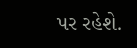પર રહેશે.